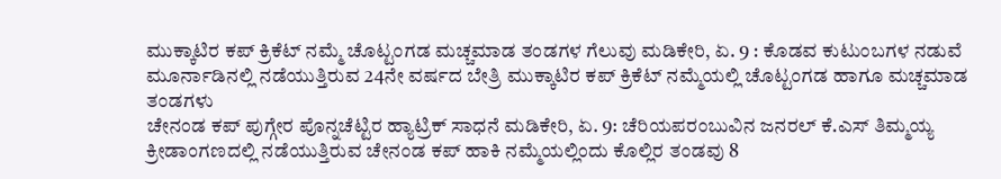ಮುಕ್ಕಾಟಿರ ಕಪ್ ಕ್ರಿಕೆಟ್ ನಮ್ಮೆ ಚೊಟ್ಟಂಗಡ ಮಚ್ಚಮಾಡ ತಂಡಗಳ ಗೆಲುವು ಮಡಿಕೇರಿ, ಏ. 9 : ಕೊಡವ ಕುಟುಂಬಗಳ ನಡುವೆ ಮೂರ್ನಾಡಿನಲ್ಲಿ ನಡೆಯುತ್ತಿರುವ 24ನೇ ವರ್ಷದ ಬೇತ್ರಿ ಮುಕ್ಕಾಟಿರ ಕಪ್ ಕ್ರಿಕೆಟ್ ನಮ್ಮೆಯಲ್ಲಿ ಚೊಟ್ಟಂಗಡ ಹಾಗೂ ಮಚ್ಚಮಾಡ ತಂಡಗಳು
ಚೇನಂಡ ಕಪ್ ಪುಗ್ಗೇರ ಪೊನ್ನಚೆಟ್ಟಿರ ಹ್ಯಾಟ್ರಿಕ್ ಸಾಧನೆ ಮಡಿಕೇರಿ, ಏ. 9: ಚೆರಿಯಪರಂಬುವಿನ ಜನರಲ್ ಕೆ.ಎಸ್ ತಿಮ್ಮಯ್ಯ ಕ್ರೀಡಾಂಗಣದಲ್ಲಿ ನಡೆಯುತ್ತಿರುವ ಚೇನಂಡ ಕಪ್ ಹಾಕಿ ನಮ್ಮೆಯಲ್ಲಿಂದು ಕೊಲ್ಲಿರ ತಂಡವು 8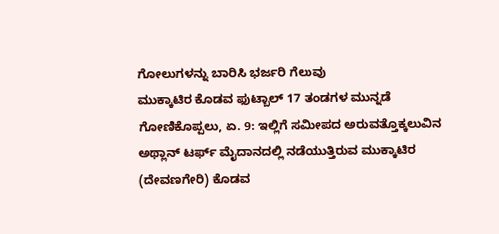ಗೋಲುಗಳನ್ನು ಬಾರಿಸಿ ಭರ್ಜರಿ ಗೆಲುವು
ಮುಕ್ಕಾಟಿರ ಕೊಡವ ಫುಟ್ಬಾಲ್ 17 ತಂಡಗಳ ಮುನ್ನಡೆ ಗೋಣಿಕೊಪ್ಪಲು, ಏ. 9: ಇಲ್ಲಿಗೆ ಸಮೀಪದ ಅರುವತ್ತೊಕ್ಕಲುವಿನ ಅಥ್ಲಾನ್ ಟರ್ಫ್ ಮೈದಾನದಲ್ಲಿ ನಡೆಯುತ್ತಿರುವ ಮುಕ್ಕಾಟಿರ (ದೇವಣಗೇರಿ) ಕೊಡವ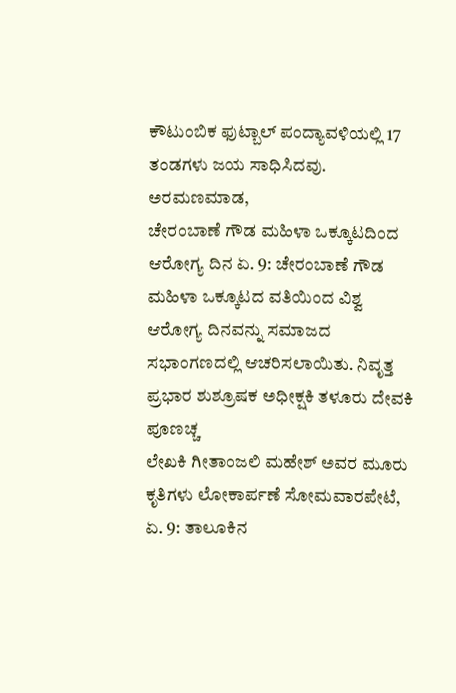ಕೌಟುಂಬಿಕ ಫುಟ್ಬಾಲ್ ಪಂದ್ಯಾವಳಿಯಲ್ಲಿ 17 ತಂಡಗಳು ಜಯ ಸಾಧಿಸಿದವು. ಅರಮಣಮಾಡ,
ಚೇರಂಬಾಣೆ ಗೌಡ ಮಹಿಳಾ ಒಕ್ಕೂಟದಿಂದ ಆರೋಗ್ಯ ದಿನ ಏ. 9: ಚೇರಂಬಾಣೆ ಗೌಡ ಮಹಿಳಾ ಒಕ್ಕೂಟದ ವತಿಯಿಂದ ವಿಶ್ವ ಆರೋಗ್ಯ ದಿನವನ್ನು ಸಮಾಜದ ಸಭಾಂಗಣದಲ್ಲಿ ಆಚರಿಸಲಾಯಿತು. ನಿವೃತ್ತ ಪ್ರಭಾರ ಶುಶ್ರೂಷಕ ಅಧೀಕ್ಷಕಿ ತಳೂರು ದೇವಕಿ ಪೂಣಚ್ಚ
ಲೇಖಕಿ ಗೀತಾಂಜಲಿ ಮಹೇಶ್ ಅವರ ಮೂರು ಕೃತಿಗಳು ಲೋಕಾರ್ಪಣೆ ಸೋಮವಾರಪೇಟೆ, ಏ. 9: ತಾಲೂಕಿನ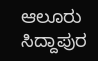ಆಲೂರು ಸಿದ್ದಾಪುರ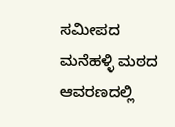ಸಮೀಪದ ಮನೆಹಳ್ಳಿ ಮಠದ ಆವರಣದಲ್ಲಿ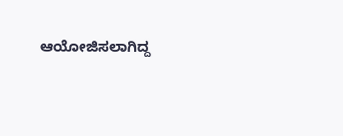ಆಯೋಜಿಸಲಾಗಿದ್ದ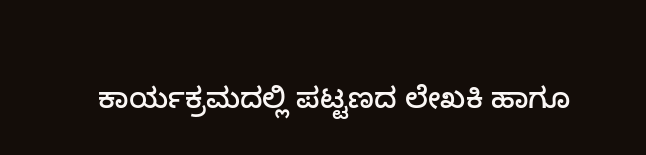ಕಾರ್ಯಕ್ರಮದಲ್ಲಿ ಪಟ್ಟಣದ ಲೇಖಕಿ ಹಾಗೂ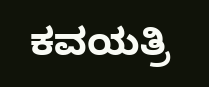ಕವಯತ್ರಿ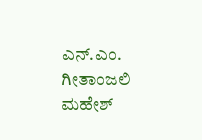ಎನ್.ಎಂ. ಗೀತಾಂಜಲಿ ಮಹೇಶ್